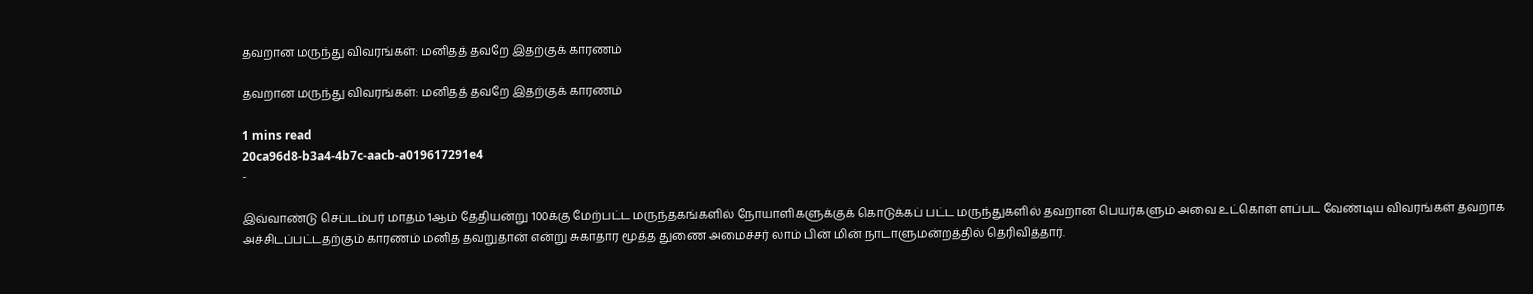தவறான மருந்து விவரங்கள்: மனிதத் தவறே இதற்குக் காரணம்

தவறான மருந்து விவரங்கள்: மனிதத் தவறே இதற்குக் காரணம்

1 mins read
20ca96d8-b3a4-4b7c-aacb-a019617291e4
-

இவ்வாண்டு செப்டம்பர் மாதம் 1ஆம் தேதியன்று 100க்கு மேற்பட்ட மருந்தகங்களில் நோயாளிகளுக்குக் கொடுக்கப் பட்ட மருந்துகளில் தவறான பெயர்களும் அவை உட்கொள் ளப்பட வேண்டிய விவரங்கள் தவறாக அச்சிடப்பட்டதற்கும் காரணம் மனித தவறுதான் என்று சுகாதார மூத்த துணை அமைச்சர் லாம் பின் மின் நாடாளுமன்றத்தில் தெரிவித்தார்.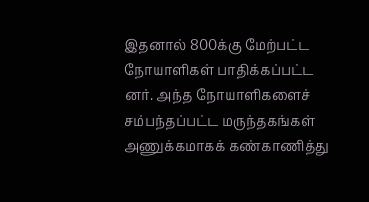இதனால் 800க்கு மேற்பட்ட நோயாளிகள் பாதிக்கப்பட்ட னர். அந்த நோயாளிகளைச் சம்பந்தப்பட்ட மருந்தகங்கள் அணுக்கமாகக் கண்காணித்து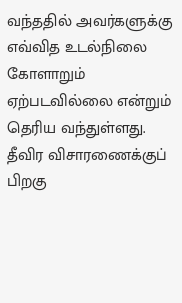வந்ததில் அவர்களுக்கு எவ்வித உடல்நிலை கோளாறும் ஏற்படவில்லை என்றும் தெரிய வந்துள்ளது. தீவிர விசாரணைக்குப் பிறகு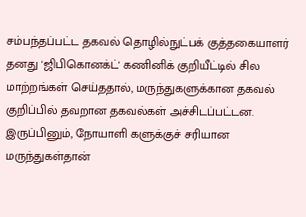சம்பந்தப்பட்ட தகவல் தொழில்நுட்பக் குத்தகையாளர் தனது 'ஜிபிகொனக்ட்' கணினிக் குறியீட்டில் சில மாற்றங்கள் செய்ததால், மருந்துகளுக்கான தகவல் குறிப்பில் தவறான தகவல்கள் அச்சிடப்பட்டன. இருப்பினும், நோயாளி களுக்குச் சரியான மருந்துகள்தான்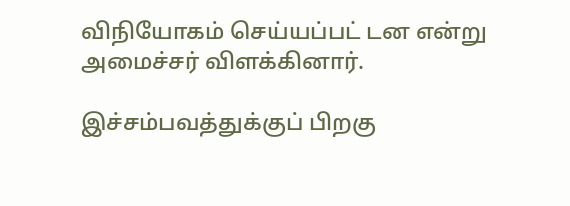விநியோகம் செய்யப்பட் டன என்று அமைச்சர் விளக்கினார்.

இச்சம்பவத்துக்குப் பிறகு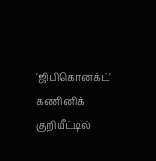'ஜிபிகொனக்ட்' கணினிக் குறியீட்டில்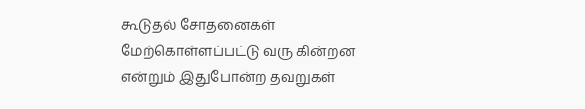கூடுதல் சோதனைகள் மேற்கொள்ளப்பட்டு வரு கின்றன என்றும் இதுபோன்ற தவறுகள்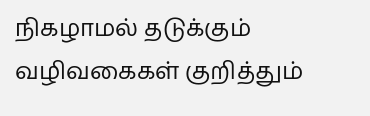நிகழாமல் தடுக்கும் வழிவகைகள் குறித்தும்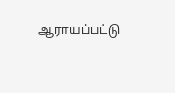ஆராயப்பட்டு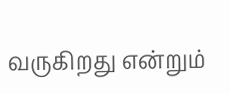வருகிறது என்றும்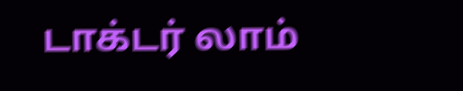டாக்டர் லாம்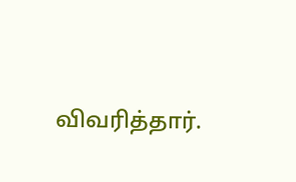விவரித்தார்.